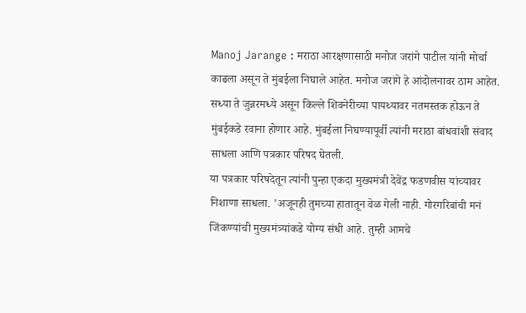Manoj Jarange : मराठा आरक्षणासाठी मनोज जरांगे पाटील यांनी मोर्चा काढला असून ते मुंबईला निघाले आहेत. मनोज जरांगे हे आंदोलनावर ठाम आहेत. सध्या ते जुन्नरमध्ये असून किल्ले शिवनेरीच्या पायथ्यावर नतमस्तक होऊन ते मुंबईकडे रवाना होणार आहे. मुंबईला निघण्यापूर्वी त्यांनी मराठा बांधवांशी संवाद साधला आणि पत्रकार परिषद घेतली.
या पत्रकार परिषदेतून त्यांनी पुन्हा एकदा मुख्यमंत्री देवेंद्र फडणवीस यांच्यावर निशाणा साधला. 'अजूनही तुमच्या हातातून वेळ गेली नाही. गोरगरिबांची मनं जिंकण्यांची मुख्यमंत्र्यांकडे योग्य संधी आहे. तुम्ही आमचे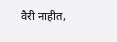वैरी नाहीत,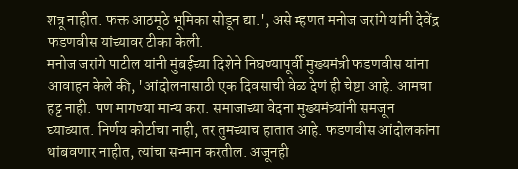शत्रू नाहीत. फक्त आठमूठे भूमिका सोडून द्या.', असे म्हणत मनोज जरांगे यांनी देवेंद्र फडणवीस यांच्यावर टीका केली.
मनोज जरांगे पाटील यांनी मुंबईच्या दिशेने निघण्यापूर्वी मुख्यमंत्री फडणवीस यांना आवाहन केले की, 'आंदोलनासाठी एक दिवसाची वेळ देणं ही चेष्टा आहे. आमचा हट्ट नाही. पण मागण्या मान्य करा. समाजाच्या वेदना मुख्यमंत्र्यांनी समजून घ्याव्यात. निर्णय कोर्टाचा नाही, तर तुमच्याच हातात आहे. फडणवीस आंदोलकांना थांबवणार नाहीत, त्यांचा सन्मान करतील. अजूनही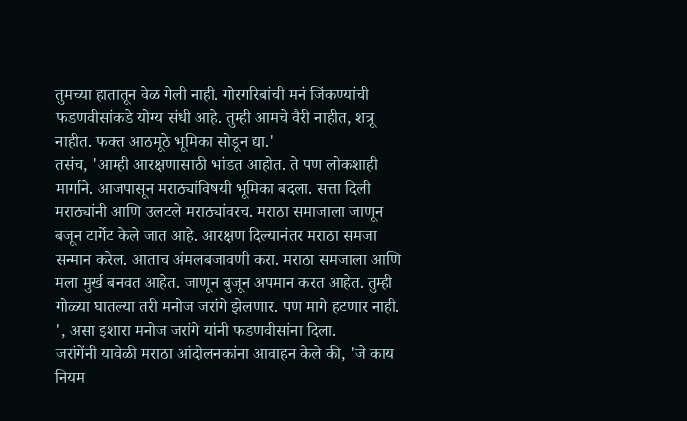तुमच्या हातातून वेळ गेली नाही. गोरगरिबांची मनं जिंकण्यांची फडणवीसांकडे योग्य संधी आहे. तुम्ही आमचे वैरी नाहीत, शत्रू नाहीत. फक्त आठमूठे भूमिका सोडून द्या.'
तसंच, 'आम्ही आरक्षणासाठी भांडत आहोत. ते पण लोकशाही मार्गाने. आजपासून मराठ्यांविषयी भूमिका बदला. सत्ता दिली मराठ्यांनी आणि उलटले मराठ्यांवरच. मराठा समाजाला जाणून बजून टार्गेट केले जात आहे. आरक्षण दिल्यानंतर मराठा समजा सन्मान करेल. आताच अंमलबजावणी करा. मराठा समजाला आणि मला मुर्ख बनवत आहेत. जाणून बुजून अपमान करत आहेत. तुम्ही गोळ्या घातल्या तरी मनोज जरांगे झेलणार. पण मागे हटणार नाही. ', असा इशारा मनोज जरांगे यांनी फडणवीसांना दिला.
जरांगेंनी यावेळी मराठा आंदोलनकांना आवाहन केले की, 'जे काय नियम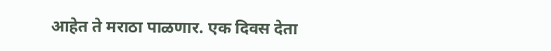आहेत ते मराठा पाळणार. एक दिवस देता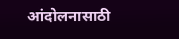आंदोलनासाठी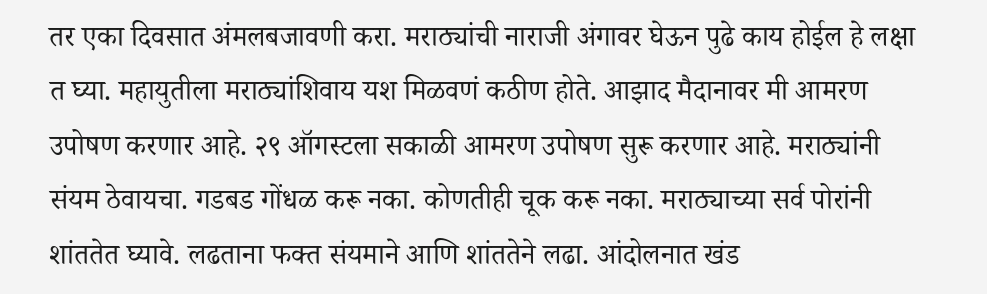तर एका दिवसात अंमलबजावणी करा. मराठ्यांची नाराजी अंगावर घेऊन पुढे काय होईल हे लक्षा त घ्या. महायुतीला मराठ्यांशिवाय यश मिळवणं कठीण होते. आझाद मैदानावर मी आमरण उपोषण करणार आहे. २९ ऑगस्टला सकाळी आमरण उपोषण सुरू करणार आहे. मराठ्यांनी संयम ठेवायचा. गडबड गोंधळ करू नका. कोणतीही चूक करू नका. मराठ्याच्या सर्व पोरांनी शांततेत घ्यावे. लढताना फक्त संयमाने आणि शांततेने लढा. आंदोलनात खंड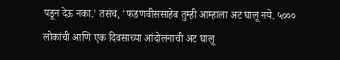पडून देऊ नका.' तसंच, 'फडणवीससाहेब तुम्ही आम्हाला अट घालू नये. ५००० लोकांची आणि एक दिवसाच्या आंदोलनाची अट घालू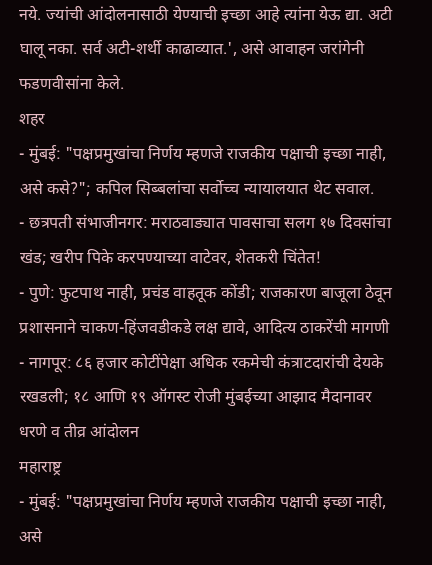नये. ज्यांची आंदोलनासाठी येण्याची इच्छा आहे त्यांना येऊ द्या. अटी घालू नका. सर्व अटी-शर्थी काढाव्यात.', असे आवाहन जरांगेनी फडणवीसांना केले.
शहर
- मुंबई: "पक्षप्रमुखांचा निर्णय म्हणजे राजकीय पक्षाची इच्छा नाही, असे कसे?"; कपिल सिब्बलांचा सर्वोच्च न्यायालयात थेट सवाल.
- छत्रपती संभाजीनगर: मराठवाड्यात पावसाचा सलग १७ दिवसांचा खंड; खरीप पिके करपण्याच्या वाटेवर, शेतकरी चिंतेत!
- पुणे: फुटपाथ नाही, प्रचंड वाहतूक कोंडी; राजकारण बाजूला ठेवून प्रशासनाने चाकण-हिंजवडीकडे लक्ष द्यावे, आदित्य ठाकरेंची मागणी
- नागपूर: ८६ हजार कोटींपेक्षा अधिक रकमेची कंत्राटदारांची देयके रखडली; १८ आणि १९ ऑगस्ट रोजी मुंबईच्या आझाद मैदानावर धरणे व तीव्र आंदोलन
महाराष्ट्र
- मुंबई: "पक्षप्रमुखांचा निर्णय म्हणजे राजकीय पक्षाची इच्छा नाही, असे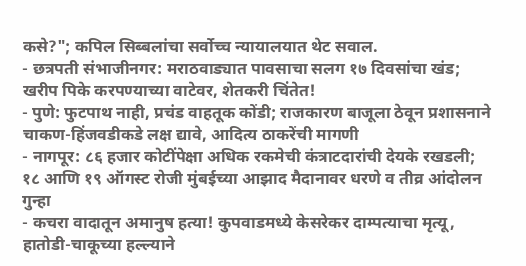कसे?"; कपिल सिब्बलांचा सर्वोच्च न्यायालयात थेट सवाल.
- छत्रपती संभाजीनगर: मराठवाड्यात पावसाचा सलग १७ दिवसांचा खंड; खरीप पिके करपण्याच्या वाटेवर, शेतकरी चिंतेत!
- पुणे: फुटपाथ नाही, प्रचंड वाहतूक कोंडी; राजकारण बाजूला ठेवून प्रशासनाने चाकण-हिंजवडीकडे लक्ष द्यावे, आदित्य ठाकरेंची मागणी
- नागपूर: ८६ हजार कोटींपेक्षा अधिक रकमेची कंत्राटदारांची देयके रखडली; १८ आणि १९ ऑगस्ट रोजी मुंबईच्या आझाद मैदानावर धरणे व तीव्र आंदोलन
गुन्हा
- कचरा वादातून अमानुष हत्या! कुपवाडमध्ये केसरेकर दाम्पत्याचा मृत्यू, हातोडी-चाकूच्या हल्ल्याने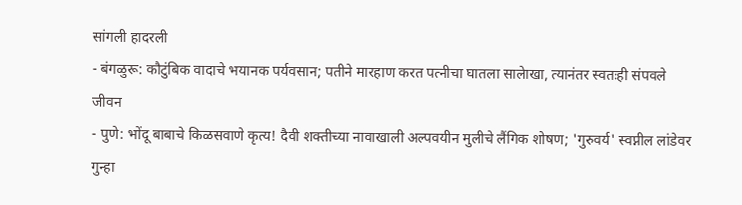सांगली हादरली
- बंगळुरू: कौटुंबिक वादाचे भयानक पर्यवसान; पतीने मारहाण करत पत्नीचा घातला सालेाखा, त्यानंतर स्वतःही संपवले जीवन
- पुणे: भोंदू बाबाचे किळसवाणे कृत्य! दैवी शक्तीच्या नावाखाली अल्पवयीन मुलीचे लैंगिक शोषण; 'गुरुवर्य' स्वप्नील लांडेवर गुन्हा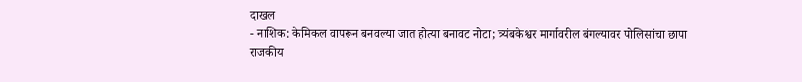दाखल
- नाशिक: केमिकल वापरून बनवल्या जात होत्या बनावट नोटा; त्र्यंबकेश्वर मार्गावरील बंगल्यावर पोलिसांचा छापा
राजकीय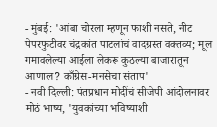- मुंबई: 'आंबा चोरला म्हणून फाशी नसते, नीट पेपरफुटीवर चंद्रकांत पाटलांचं वादग्रस्त वक्तव्य; मूल गमावलेल्या आईला लेकरू कुठल्या बाजारातून आणाल? काँग्रेस-मनसेचा संताप'
- नवी दिल्ली: पंतप्रधान मोदींचं सीजेपी आंदोलनावर मोठं भाष्य, 'युवकांच्या भविष्याशी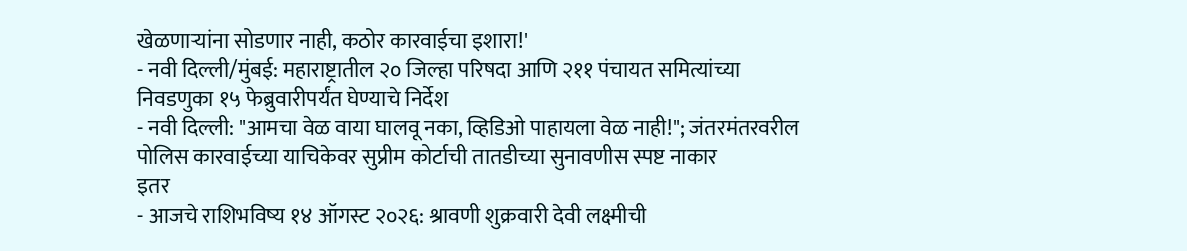खेळणाऱ्यांना सोडणार नाही, कठोर कारवाईचा इशारा!'
- नवी दिल्ली/मुंबई: महाराष्ट्रातील २० जिल्हा परिषदा आणि २११ पंचायत समित्यांच्या निवडणुका १५ फेब्रुवारीपर्यंत घेण्याचे निर्देश
- नवी दिल्ली: "आमचा वेळ वाया घालवू नका, व्हिडिओ पाहायला वेळ नाही!"; जंतरमंतरवरील पोलिस कारवाईच्या याचिकेवर सुप्रीम कोर्टाची तातडीच्या सुनावणीस स्पष्ट नाकार
इतर
- आजचे राशिभविष्य १४ ऑगस्ट २०२६: श्रावणी शुक्रवारी देवी लक्ष्मीची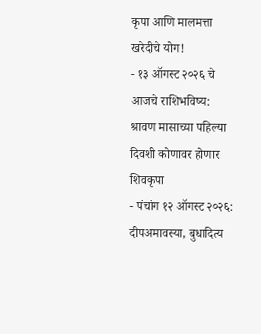कृपा आणि मालमत्ता खरेदीचे योग!
- १३ ऑगस्ट २०२६ चे आजचे राशिभविष्य: श्रावण मासाच्या पहिल्या दिवशी कोणावर होणार शिवकृपा
- पंचांग १२ ऑगस्ट २०२६: दीपअमावस्या, बुधादित्य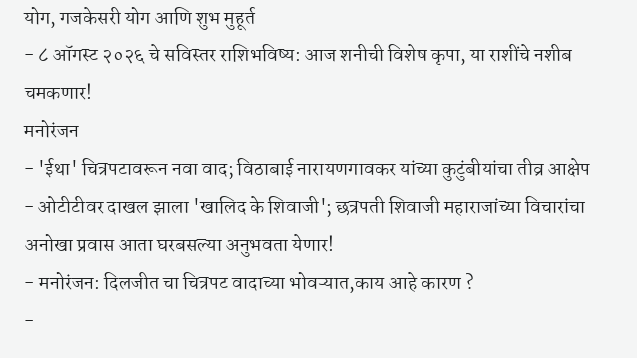योग, गजकेसरी योग आणि शुभ मुहूर्त
- ८ ऑगस्ट २०२६ चे सविस्तर राशिभविष्य: आज शनीची विशेष कृपा, या राशींचे नशीब चमकणार!
मनोरंजन
- 'ईथा' चित्रपटावरून नवा वाद; विठाबाई नारायणगावकर यांच्या कुटुंबीयांचा तीव्र आक्षेप
- ओटीटीवर दाखल झाला 'खालिद के शिवाजी'; छत्रपती शिवाजी महाराजांच्या विचारांचा अनोखा प्रवास आता घरबसल्या अनुभवता येणार!
- मनोरंजन: दिलजीत चा चित्रपट वादाच्या भोवऱ्यात,काय आहे कारण ?
-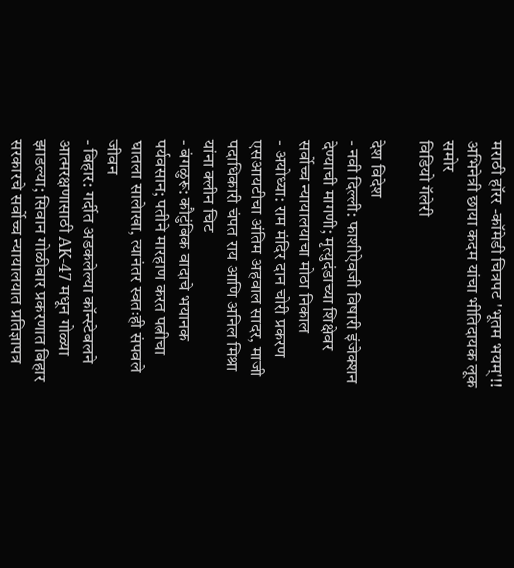मराठी हॉरर -कॉमेडी चित्रपट 'भूतम भयम्'!! अभिनेत्री छाया कदम यांचा भीतिदायक लूक समोर
विडियो गॅलेरी

देश विदेश
- नवी दिल्ली: फाशीऐवजी विषारी इंजेक्शन देण्याची मागणी; मृत्युदंडाच्या शिक्षेवर सर्वोच्च न्यायालयाचा मोठा निकाल
- अयोध्या: राम मंदिर दान चोरी प्रकरण एसआयटीचा अंतिम अहवाल सादर, माजी पदाधिकारी चंपत राय आणि अनिल मिश्रा यांना क्लीन चिट
- बंगळुरू: कौटुंबिक वादाचे भयानक पर्यवसान; पतीने मारहाण करत पत्नीचा घातला सालेाखा, त्यानंतर स्वतःही संपवले जीवन
- बिहार: गर्दीत अडकलेल्या कॉन्स्टेबलने आत्मरक्षणासाठी AK-47 मधून गोळ्या झाडल्या; सिवान गोळीबार प्रकरणात बिहार सरकारचे सर्वोच्च न्यायालयात प्रतिज्ञापत्र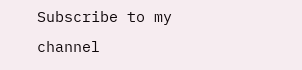Subscribe to my channel